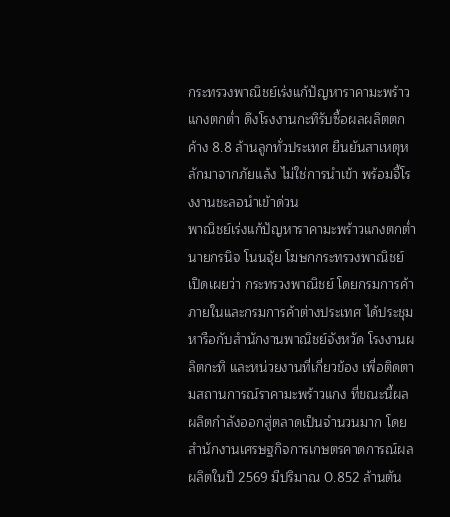กระทรวงพาณิชย์เร่งแก้ปัญหาราคามะพร้าวแกงตกต่ำ ดึงโรงงานกะทิรับซื้อผลผลิตตกค้าง 8.8 ล้านลูกทั่วประเทศ ยืนยันสาเหตุหลักมาจากภัยแล้ง ไม่ใช่การนำเข้า พร้อมจี้โรงงานชะลอนำเข้าด่วน
พาณิชย์เร่งแก้ปัญหาราคามะพร้าวแกงตกต่ำ
นายกรนิจ โนนจุ้ย โฆษกกระทรวงพาณิชย์ เปิดเผยว่า กระทรวงพาณิชย์ โดยกรมการค้าภายในและกรมการค้าต่างประเทศ ได้ประชุมหารือกับสำนักงานพาณิชย์จังหวัด โรงงานผลิตกะทิ และหน่วยงานที่เกี่ยวข้อง เพื่อติดตามสถานการณ์ราคามะพร้าวแกง ที่ขณะนี้ผลผลิตกำลังออกสู่ตลาดเป็นจำนวนมาก โดยสำนักงานเศรษฐกิจการเกษตรคาดการณ์ผลผลิตในปี 2569 มีปริมาณ 0.852 ล้านตัน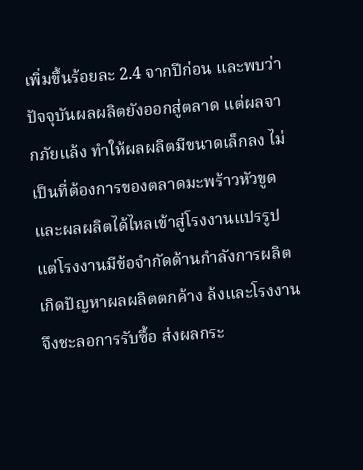เพิ่มขึ้นร้อยละ 2.4 จากปีก่อน และพบว่าปัจจุบันผลผลิตยังออกสู่ตลาด แต่ผลจากภัยแล้ง ทำให้ผลผลิตมีขนาดเล็กลง ไม่เป็นที่ต้องการของตลาดมะพร้าวหัวขูด และผลผลิตได้ไหลเข้าสู่โรงงานแปรรูป แต่โรงงานมีข้อจำกัดด้านกำลังการผลิต เกิดปัญหาผลผลิตตกค้าง ล้งและโรงงานจึงชะลอการรับซื้อ ส่งผลกระ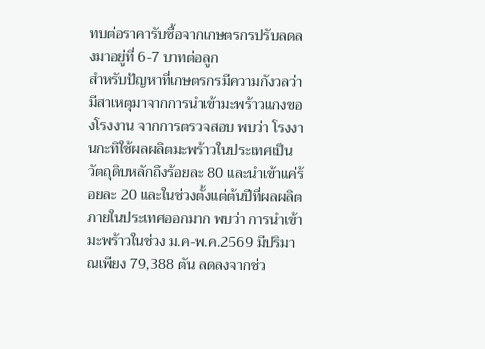ทบต่อราคารับซื้อจากเกษตรกรปรับลดลงมาอยู่ที่ 6-7 บาทต่อลูก
สำหรับปัญหาที่เกษตรกรมีความกังวลว่ามีสาเหตุมาจากการนำเข้ามะพร้าวแกงของโรงงาน จากการตรวจสอบ พบว่า โรงงานกะทิใช้ผลผลิตมะพร้าวในประเทศเป็นวัตถุดิบหลักถึงร้อยละ 80 และนำเข้าแค่ร้อยละ 20 และในช่วงตั้งแต่ต้นปีที่ผลผลิตภายในประเทศออกมาก พบว่า การนำเข้ามะพร้าวในช่วง ม.ค-พ.ค.2569 มีปริมาณเพียง 79,388 ตัน ลดลงจากช่ว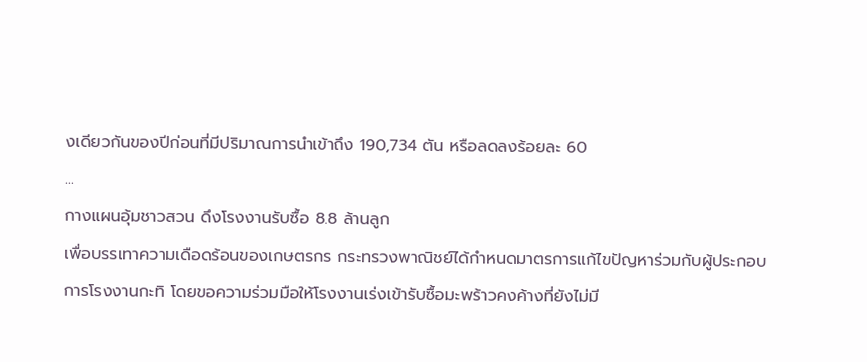งเดียวกันของปีก่อนที่มีปริมาณการนำเข้าถึง 190,734 ตัน หรือลดลงร้อยละ 60
...
กางแผนอุ้มชาวสวน ดึงโรงงานรับซื้อ 8.8 ล้านลูก
เพื่อบรรเทาความเดือดร้อนของเกษตรกร กระทรวงพาณิชย์ได้กำหนดมาตรการแก้ไขปัญหาร่วมกับผู้ประกอบการโรงงานกะทิ โดยขอความร่วมมือให้โรงงานเร่งเข้ารับซื้อมะพร้าวคงค้างที่ยังไม่มี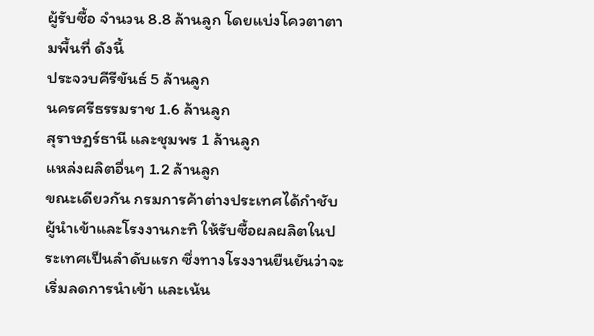ผู้รับซื้อ จำนวน 8.8 ล้านลูก โดยแบ่งโควตาตามพื้นที่ ดังนี้
ประจวบคีรีขันธ์ 5 ล้านลูก
นครศรีธรรมราช 1.6 ล้านลูก
สุราษฎร์ธานี และชุมพร 1 ล้านลูก
แหล่งผลิตอื่นๆ 1.2 ล้านลูก
ขณะเดียวกัน กรมการค้าต่างประเทศได้กำชับผู้นำเข้าและโรงงานกะทิ ให้รับซื้อผลผลิตในประเทศเป็นลำดับแรก ซึ่งทางโรงงานยืนยันว่าจะเริ่มลดการนำเข้า และเน้น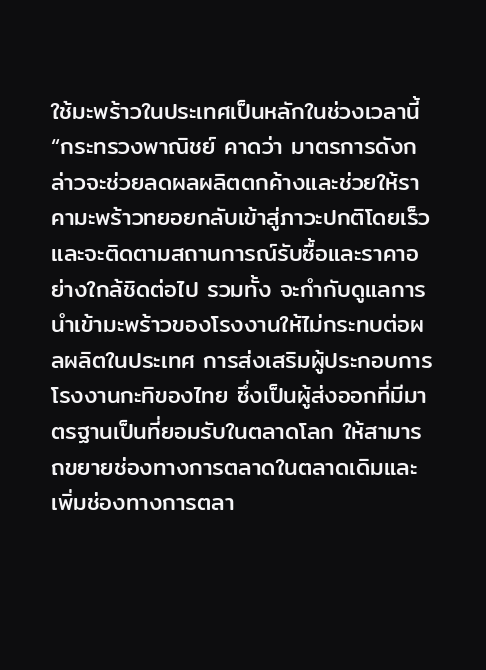ใช้มะพร้าวในประเทศเป็นหลักในช่วงเวลานี้
“กระทรวงพาณิชย์ คาดว่า มาตรการดังกล่าวจะช่วยลดผลผลิตตกค้างและช่วยให้ราคามะพร้าวทยอยกลับเข้าสู่ภาวะปกติโดยเร็ว และจะติดตามสถานการณ์รับซื้อและราคาอย่างใกล้ชิดต่อไป รวมทั้ง จะกำกับดูแลการนำเข้ามะพร้าวของโรงงานให้ไม่กระทบต่อผลผลิตในประเทศ การส่งเสริมผู้ประกอบการโรงงานกะทิของไทย ซึ่งเป็นผู้ส่งออกที่มีมาตรฐานเป็นที่ยอมรับในตลาดโลก ให้สามารถขยายช่องทางการตลาดในตลาดเดิมและเพิ่มช่องทางการตลา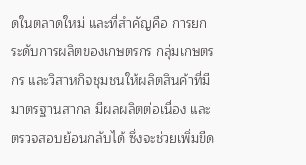ดในตลาดใหม่ และที่สำคัญคือ การยกระดับการผลิตของเกษตรกร กลุ่มเกษตรกร และวิสาหกิจชุมชนให้ผลิตสินค้าที่มีมาตรฐานสากล มีผลผลิตต่อเนื่อง และตรวจสอบย้อนกลับได้ ซึ่งจะช่วยเพิ่มขีด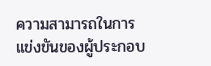ความสามารถในการแข่งขันของผู้ประกอบ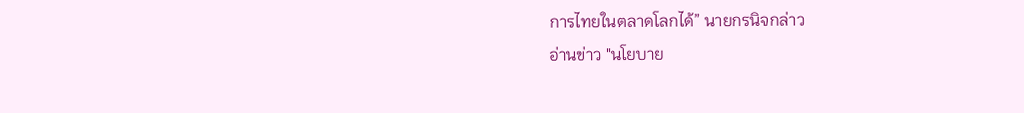การไทยในตลาดโลกได้” นายกรนิจกล่าว
อ่านข่าว "นโยบาย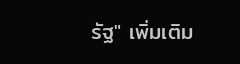รัฐ" เพิ่มเติม